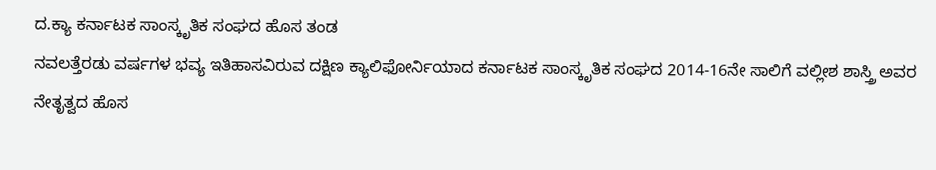ದ.ಕ್ಯಾ ಕರ್ನಾಟಕ ಸಾಂಸ್ಕೃತಿಕ ಸಂಘದ ಹೊಸ ತಂಡ
ನವಲತ್ತೆರಡು ವರ್ಷಗಳ ಭವ್ಯ ಇತಿಹಾಸವಿರುವ ದಕ್ಷಿಣ ಕ್ಯಾಲಿಫೋರ್ನಿಯಾದ ಕರ್ನಾಟಕ ಸಾಂಸ್ಕೃತಿಕ ಸಂಘದ 2014-16ನೇ ಸಾಲಿಗೆ ವಲ್ಲೀಶ ಶಾಸ್ತ್ರಿ ಅವರ ನೇತೃತ್ವದ ಹೊಸ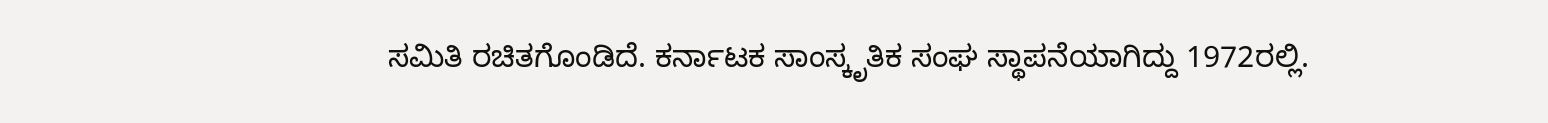ಸಮಿತಿ ರಚಿತಗೊಂಡಿದೆ. ಕರ್ನಾಟಕ ಸಾಂಸ್ಕೃತಿಕ ಸಂಘ ಸ್ಥಾಪನೆಯಾಗಿದ್ದು 1972ರಲ್ಲಿ.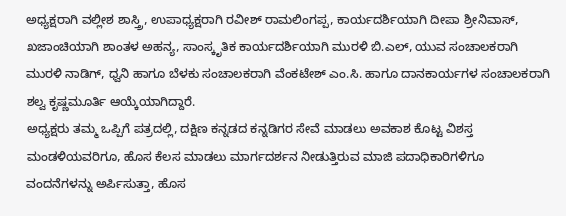ಅಧ್ಯಕ್ಷರಾಗಿ ವಲ್ಲೀಶ ಶಾಸ್ತ್ರಿ, ಉಪಾಧ್ಯಕ್ಷರಾಗಿ ರವೀಶ್ ರಾಮಲಿಂಗಪ್ಪ, ಕಾರ್ಯದರ್ಶಿಯಾಗಿ ದೀಪಾ ಶ್ರೀನಿವಾಸ್, ಖಜಾಂಚಿಯಾಗಿ ಶಾಂತಳ ಅಹನ್ಯ, ಸಾಂಸ್ಕೃತಿಕ ಕಾರ್ಯದರ್ಶಿಯಾಗಿ ಮುರಳಿ ಬಿ.ಎಲ್, ಯುವ ಸಂಚಾಲಕರಾಗಿ ಮುರಳಿ ನಾಡಿಗ್, ಧ್ವನಿ ಹಾಗೂ ಬೆಳಕು ಸಂಚಾಲಕರಾಗಿ ವೆಂಕಟೇಶ್ ಎಂ.ಸಿ. ಹಾಗೂ ದಾನಕಾರ್ಯಗಳ ಸಂಚಾಲಕರಾಗಿ ಶಲ್ವ ಕೃಷ್ಣಮೂರ್ತಿ ಆಯ್ಕೆಯಾಗಿದ್ದಾರೆ.
ಅಧ್ಯಕ್ಷರು ತಮ್ಮ ಒಪ್ಪಿಗೆ ಪತ್ರದಲ್ಲಿ, ದಕ್ಷಿಣ ಕನ್ನಡದ ಕನ್ನಡಿಗರ ಸೇವೆ ಮಾಡಲು ಅವಕಾಶ ಕೊಟ್ಟ ವಿಶಸ್ತ ಮಂಡಳಿಯವರಿಗೂ, ಹೊಸ ಕೆಲಸ ಮಾಡಲು ಮಾರ್ಗದರ್ಶನ ನೀಡುತ್ತಿರುವ ಮಾಜಿ ಪದಾಧಿಕಾರಿಗಳಿಗೂ ವಂದನೆಗಳನ್ನು ಅರ್ಪಿಸುತ್ತಾ, ಹೊಸ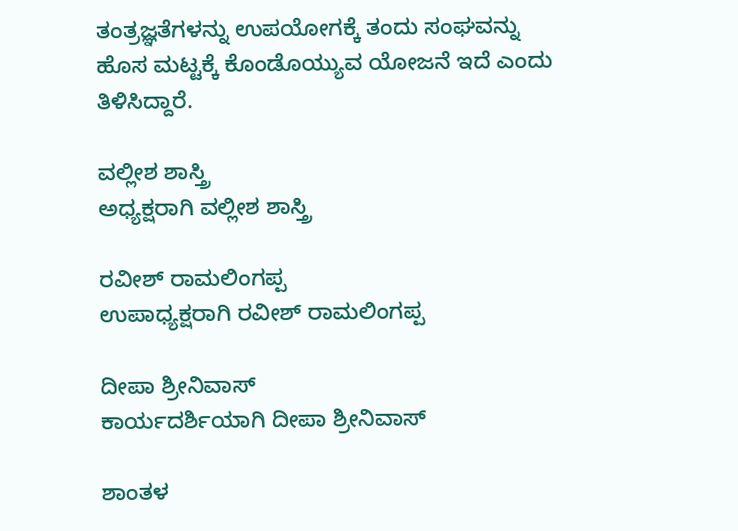ತಂತ್ರಜ್ಞತೆಗಳನ್ನು ಉಪಯೋಗಕ್ಕೆ ತಂದು ಸಂಘವನ್ನು ಹೊಸ ಮಟ್ಟಕ್ಕೆ ಕೊಂಡೊಯ್ಯುವ ಯೋಜನೆ ಇದೆ ಎಂದು ತಿಳಿಸಿದ್ದಾರೆ.

ವಲ್ಲೀಶ ಶಾಸ್ತ್ರಿ
ಅಧ್ಯಕ್ಷರಾಗಿ ವಲ್ಲೀಶ ಶಾಸ್ತ್ರಿ

ರವೀಶ್ ರಾಮಲಿಂಗಪ್ಪ
ಉಪಾಧ್ಯಕ್ಷರಾಗಿ ರವೀಶ್ ರಾಮಲಿಂಗಪ್ಪ

ದೀಪಾ ಶ್ರೀನಿವಾಸ್
ಕಾರ್ಯದರ್ಶಿಯಾಗಿ ದೀಪಾ ಶ್ರೀನಿವಾಸ್

ಶಾಂತಳ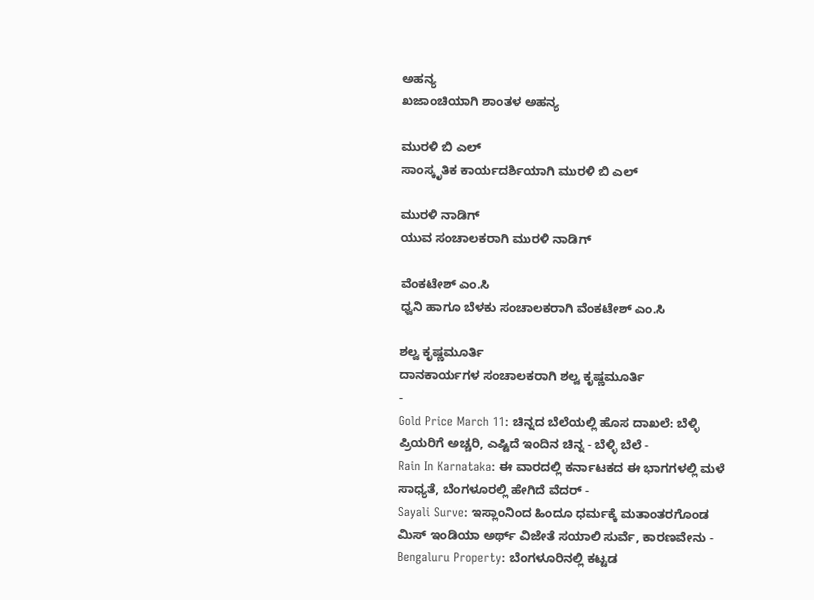ಅಹನ್ಯ
ಖಜಾಂಚಿಯಾಗಿ ಶಾಂತಳ ಅಹನ್ಯ

ಮುರಳಿ ಬಿ ಎಲ್
ಸಾಂಸ್ಕೃತಿಕ ಕಾರ್ಯದರ್ಶಿಯಾಗಿ ಮುರಳಿ ಬಿ ಎಲ್

ಮುರಳಿ ನಾಡಿಗ್
ಯುವ ಸಂಚಾಲಕರಾಗಿ ಮುರಳಿ ನಾಡಿಗ್

ವೆಂಕಟೇಶ್ ಎಂ.ಸಿ
ಧ್ವನಿ ಹಾಗೂ ಬೆಳಕು ಸಂಚಾಲಕರಾಗಿ ವೆಂಕಟೇಶ್ ಎಂ.ಸಿ

ಶಲ್ವ ಕೃಷ್ಣಮೂರ್ತಿ
ದಾನಕಾರ್ಯಗಳ ಸಂಚಾಲಕರಾಗಿ ಶಲ್ವ ಕೃಷ್ಣಮೂರ್ತಿ
-
Gold Price March 11: ಚಿನ್ನದ ಬೆಲೆಯಲ್ಲಿ ಹೊಸ ದಾಖಲೆ: ಬೆಳ್ಳಿ ಪ್ರಿಯರಿಗೆ ಅಚ್ಚರಿ, ಎಷ್ಟಿದೆ ಇಂದಿನ ಚಿನ್ನ - ಬೆಳ್ಳಿ ಬೆಲೆ -
Rain In Karnataka: ಈ ವಾರದಲ್ಲಿ ಕರ್ನಾಟಕದ ಈ ಭಾಗಗಳಲ್ಲಿ ಮಳೆ ಸಾಧ್ಯತೆ, ಬೆಂಗಳೂರಲ್ಲಿ ಹೇಗಿದೆ ವೆದರ್ -
Sayali Surve: ಇಸ್ಲಾಂನಿಂದ ಹಿಂದೂ ಧರ್ಮಕ್ಕೆ ಮತಾಂತರಗೊಂಡ ಮಿಸ್ ಇಂಡಿಯಾ ಅರ್ಥ್ ವಿಜೇತೆ ಸಯಾಲಿ ಸುರ್ವೆ, ಕಾರಣವೇನು -
Bengaluru Property: ಬೆಂಗಳೂರಿನಲ್ಲಿ ಕಟ್ಟಡ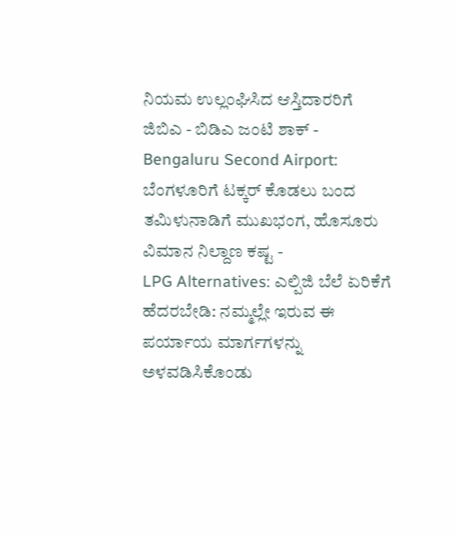ನಿಯಮ ಉಲ್ಲಂಘಿಸಿದ ಆಸ್ತಿದಾರರಿಗೆ ಜಿಬಿಎ - ಬಿಡಿಎ ಜಂಟಿ ಶಾಕ್ -
Bengaluru Second Airport: ಬೆಂಗಳೂರಿಗೆ ಟಕ್ಕರ್ ಕೊಡಲು ಬಂದ ತಮಿಳುನಾಡಿಗೆ ಮುಖಭಂಗ, ಹೊಸೂರು ವಿಮಾನ ನಿಲ್ದಾಣ ಕಷ್ಟ -
LPG Alternatives: ಎಲ್ಪಿಜಿ ಬೆಲೆ ಏರಿಕೆಗೆ ಹೆದರಬೇಡಿ: ನಮ್ಮಲ್ಲೇ ಇರುವ ಈ ಪರ್ಯಾಯ ಮಾರ್ಗಗಳನ್ನು ಅಳವಡಿಸಿಕೊಂಡು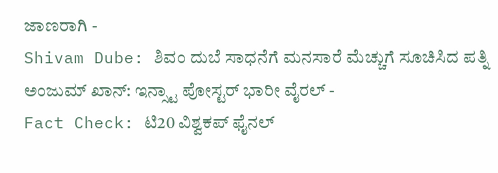ಜಾಣರಾಗಿ -
Shivam Dube: ಶಿವಂ ದುಬೆ ಸಾಧನೆಗೆ ಮನಸಾರೆ ಮೆಚ್ಚುಗೆ ಸೂಚಿಸಿದ ಪತ್ನಿ ಅಂಜುಮ್ ಖಾನ್: ಇನ್ಸ್ಟಾ ಪೋಸ್ಟರ್ ಭಾರೀ ವೈರಲ್ -
Fact Check: ಟಿ20 ವಿಶ್ವಕಪ್ ಫೈನಲ್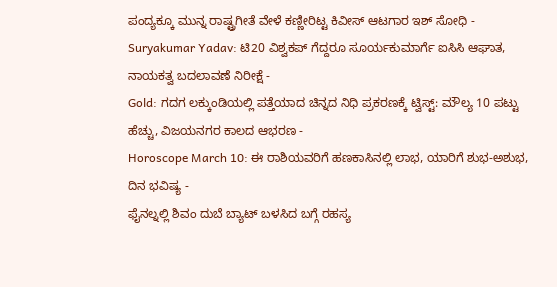ಪಂದ್ಯಕ್ಕೂ ಮುನ್ನ ರಾಷ್ಟ್ರಗೀತೆ ವೇಳೆ ಕಣ್ಣೀರಿಟ್ಟ ಕಿವೀಸ್ ಆಟಗಾರ ಇಶ್ ಸೋಧಿ -
Suryakumar Yadav: ಟಿ20 ವಿಶ್ವಕಪ್ ಗೆದ್ದರೂ ಸೂರ್ಯಕುಮಾರ್ಗೆ ಐಸಿಸಿ ಆಘಾತ, ನಾಯಕತ್ವ ಬದಲಾವಣೆ ನಿರೀಕ್ಷೆ -
Gold: ಗದಗ ಲಕ್ಕುಂಡಿಯಲ್ಲಿ ಪತ್ತೆಯಾದ ಚಿನ್ನದ ನಿಧಿ ಪ್ರಕರಣಕ್ಕೆ ಟ್ವಿಸ್ಟ್: ಮೌಲ್ಯ 10 ಪಟ್ಟು ಹೆಚ್ಚು, ವಿಜಯನಗರ ಕಾಲದ ಆಭರಣ -
Horoscope March 10: ಈ ರಾಶಿಯವರಿಗೆ ಹಣಕಾಸಿನಲ್ಲಿ ಲಾಭ, ಯಾರಿಗೆ ಶುಭ-ಅಶುಭ, ದಿನ ಭವಿಷ್ಯ -
ಫೈನಲ್ನಲ್ಲಿ ಶಿವಂ ದುಬೆ ಬ್ಯಾಟ್ ಬಳಸಿದ ಬಗ್ಗೆ ರಹಸ್ಯ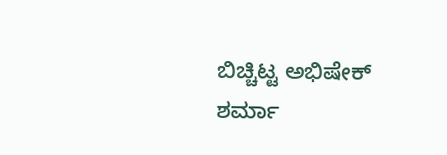ಬಿಚ್ಚಿಟ್ಟ ಅಭಿಷೇಕ್ ಶರ್ಮಾ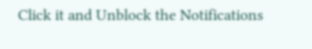Click it and Unblock the Notifications